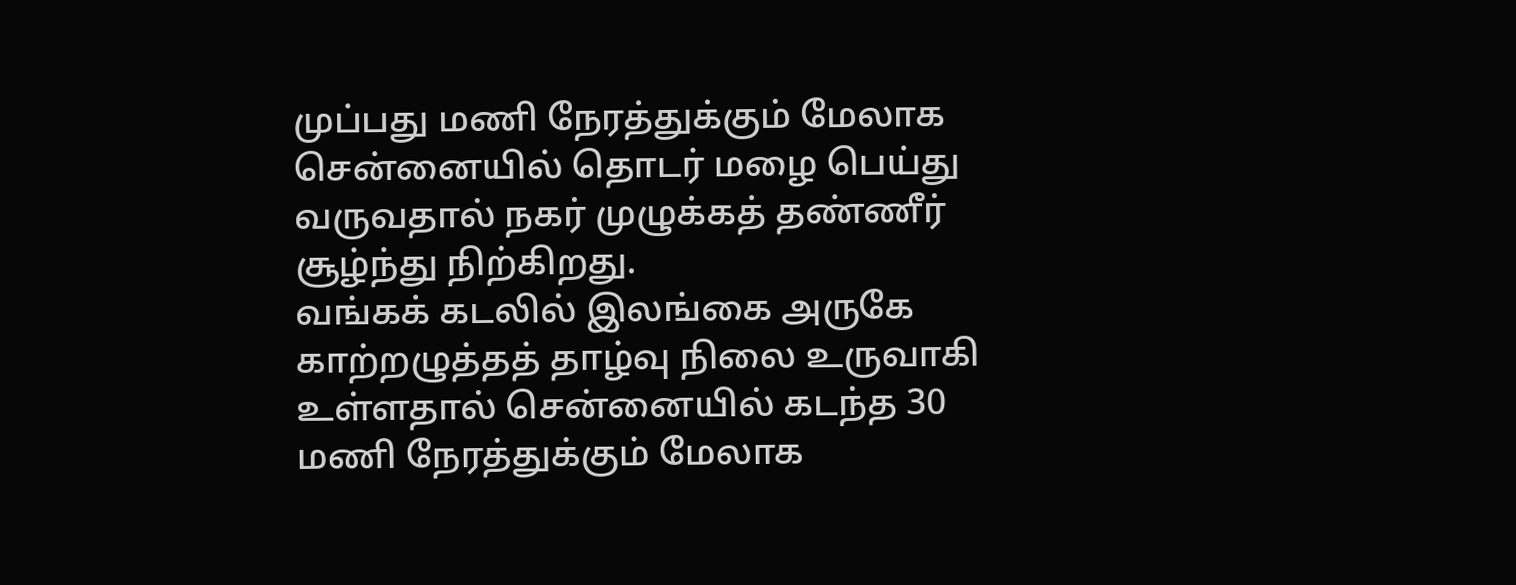முப்பது மணி நேரத்துக்கும் மேலாக சென்னையில் தொடர் மழை பெய்து வருவதால் நகர் முழுக்கத் தண்ணீர் சூழ்ந்து நிற்கிறது.
வங்கக் கடலில் இலங்கை அருகே காற்றழுத்தத் தாழ்வு நிலை உருவாகி உள்ளதால் சென்னையில் கடந்த 30 மணி நேரத்துக்கும் மேலாக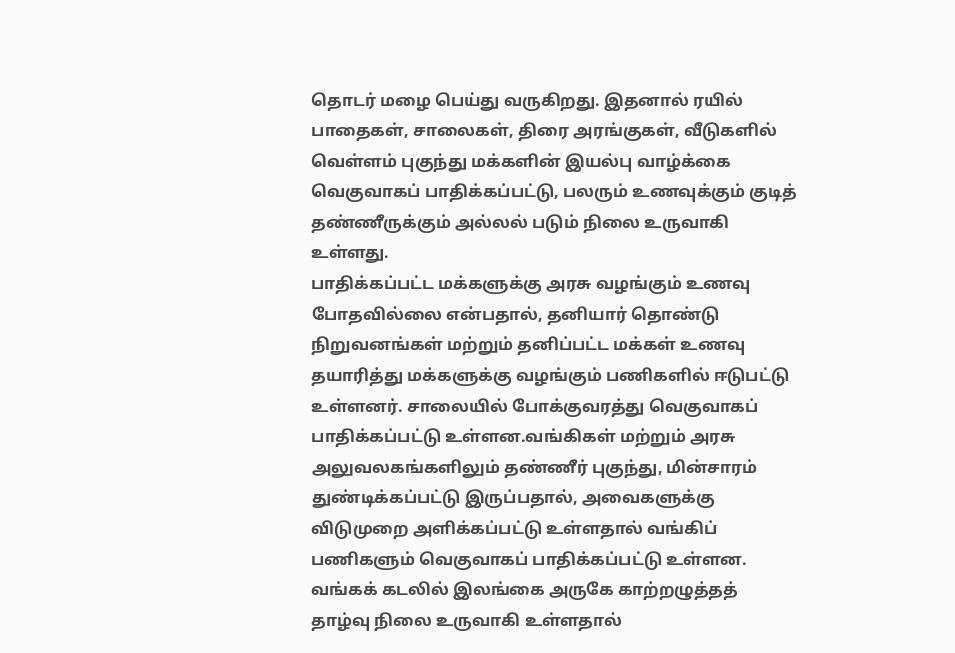தொடர் மழை பெய்து வருகிறது. இதனால் ரயில் பாதைகள், சாலைகள், திரை அரங்குகள், வீடுகளில் வெள்ளம் புகுந்து மக்களின் இயல்பு வாழ்க்கை வெகுவாகப் பாதிக்கப்பட்டு, பலரும் உணவுக்கும் குடித் தண்ணீருக்கும் அல்லல் படும் நிலை உருவாகி உள்ளது.
பாதிக்கப்பட்ட மக்களுக்கு அரசு வழங்கும் உணவு போதவில்லை என்பதால், தனியார் தொண்டு நிறுவனங்கள் மற்றும் தனிப்பட்ட மக்கள் உணவு தயாரித்து மக்களுக்கு வழங்கும் பணிகளில் ஈடுபட்டு உள்ளனர். சாலையில் போக்குவரத்து வெகுவாகப் பாதிக்கப்பட்டு உள்ளன.வங்கிகள் மற்றும் அரசு அலுவலகங்களிலும் தண்ணீர் புகுந்து, மின்சாரம் துண்டிக்கப்பட்டு இருப்பதால், அவைகளுக்கு விடுமுறை அளிக்கப்பட்டு உள்ளதால் வங்கிப் பணிகளும் வெகுவாகப் பாதிக்கப்பட்டு உள்ளன.
வங்கக் கடலில் இலங்கை அருகே காற்றழுத்தத் தாழ்வு நிலை உருவாகி உள்ளதால்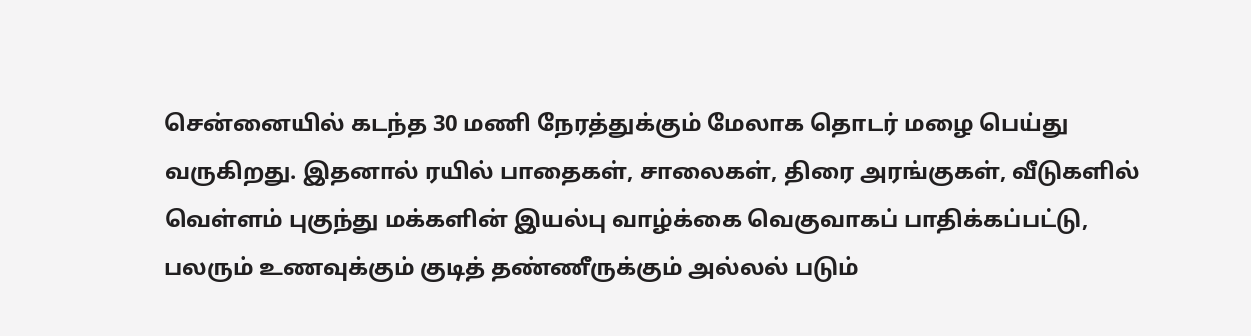சென்னையில் கடந்த 30 மணி நேரத்துக்கும் மேலாக தொடர் மழை பெய்து வருகிறது. இதனால் ரயில் பாதைகள், சாலைகள், திரை அரங்குகள், வீடுகளில் வெள்ளம் புகுந்து மக்களின் இயல்பு வாழ்க்கை வெகுவாகப் பாதிக்கப்பட்டு, பலரும் உணவுக்கும் குடித் தண்ணீருக்கும் அல்லல் படும்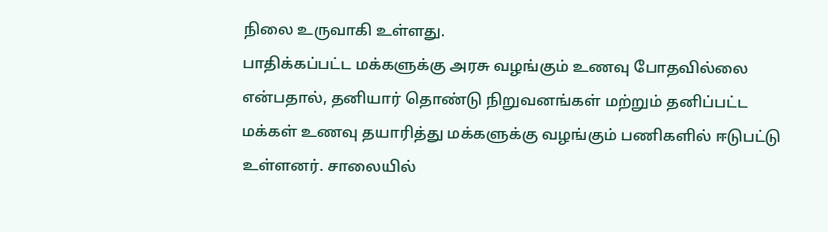நிலை உருவாகி உள்ளது.
பாதிக்கப்பட்ட மக்களுக்கு அரசு வழங்கும் உணவு போதவில்லை என்பதால், தனியார் தொண்டு நிறுவனங்கள் மற்றும் தனிப்பட்ட மக்கள் உணவு தயாரித்து மக்களுக்கு வழங்கும் பணிகளில் ஈடுபட்டு உள்ளனர். சாலையில்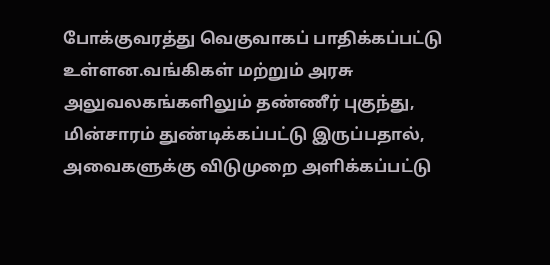போக்குவரத்து வெகுவாகப் பாதிக்கப்பட்டு உள்ளன.வங்கிகள் மற்றும் அரசு அலுவலகங்களிலும் தண்ணீர் புகுந்து, மின்சாரம் துண்டிக்கப்பட்டு இருப்பதால், அவைகளுக்கு விடுமுறை அளிக்கப்பட்டு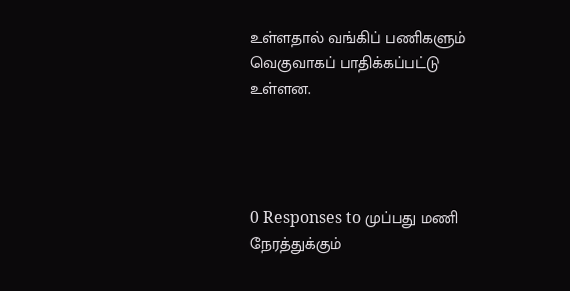உள்ளதால் வங்கிப் பணிகளும் வெகுவாகப் பாதிக்கப்பட்டு உள்ளன.




0 Responses to முப்பது மணி நேரத்துக்கும்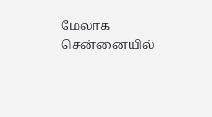மேலாக சென்னையில்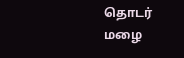தொடர் மழை